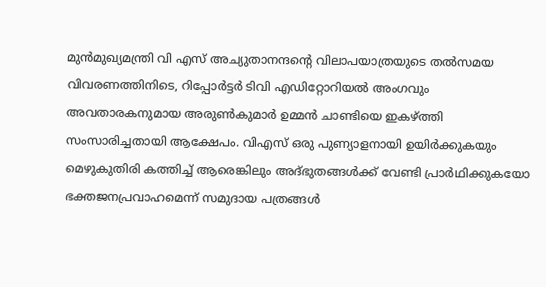മുന്‍മുഖ്യമന്ത്രി വി എസ് അച്യുതാനന്ദന്റെ വിലാപയാത്രയുടെ തല്‍സമയ വിവരണത്തിനിടെ, റിപ്പോര്‍ട്ടര്‍ ടിവി എഡിറ്റോറിയല്‍ അംഗവും അവതാരകനുമായ അരുണ്‍കുമാര്‍ ഉമ്മന്‍ ചാണ്ടിയെ ഇകഴ്ത്തി സംസാരിച്ചതായി ആക്ഷേപം. വിഎസ് ഒരു പുണ്യാളനായി ഉയിര്‍ക്കുകയും മെഴുകുതിരി കത്തിച്ച്‌ ആരെങ്കിലും അദ്ഭുതങ്ങള്‍ക്ക് വേണ്ടി പ്രാര്‍ഥിക്കുകയോ ഭക്തജനപ്രവാഹമെന്ന് സമുദായ പത്രങ്ങള്‍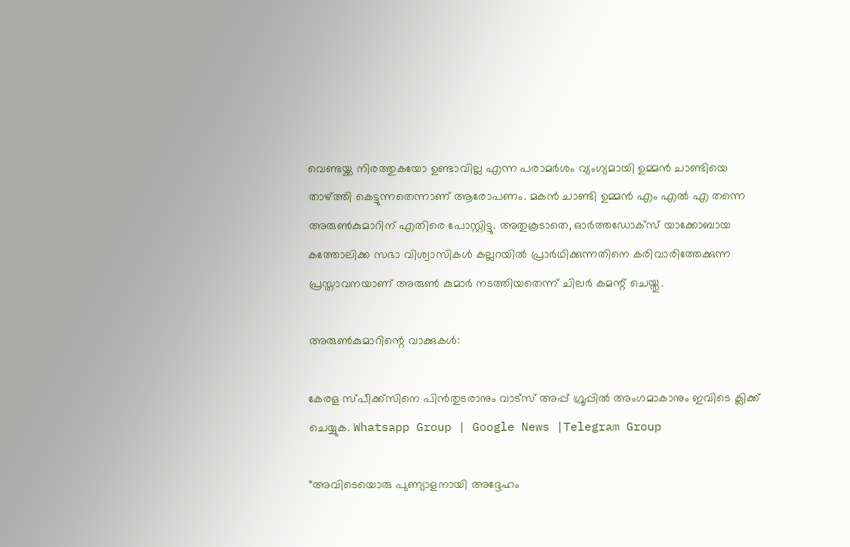വെണ്ടയ്ക്ക നിരത്തുകയോ ഉണ്ടാവില്ല എന്ന പരാമര്‍ശം വ്യംഗ്യമായി ഉമ്മന്‍ ചാണ്ടിയെ താഴ്ത്തി കെട്ടുന്നതെന്നാണ് ആരോപണം. മകന്‍ ചാണ്ടി ഉമ്മന്‍ എം എല്‍ എ തന്നെ അരുണ്‍കുമാറിന് എതിരെ പോസ്റ്റിട്ടു. അതുകൂടാതെ, ഓര്‍ത്തഡോക്സ് യാക്കോബായ കത്തോലിക്ക സഭാ വിശ്വാസികള്‍ കല്ലറയില്‍ പ്രാര്‍ഥിക്കുന്നതിനെ കരിവാരിത്തേക്കുന്ന പ്രസ്താവനയാണ് അരുണ്‍ കുമാര്‍ നടത്തിയതെന്ന് ചിലര്‍ കമന്റ് ചെയ്തു.

അരുണ്‍കുമാറിന്റെ വാക്കുകള്‍:

കേരള സ്പീക്ക്സിനെ പിൻതുടരാനും വാട്സ് അപ്പ് ഗ്രൂപ്പിൽ അംഗമാകാനും ഇവിടെ ക്ലിക്ക് ചെയ്യുക. Whatsapp Group | Google News |Telegram Group

“അവിടെയൊരു പുണ്യാളനായി അദ്ദേഹം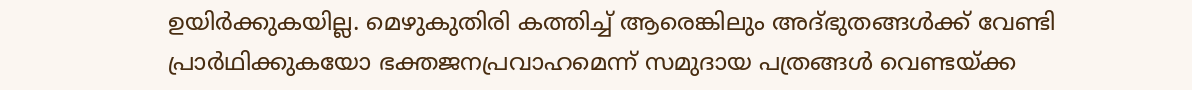ഉയിര്‍ക്കുകയില്ല. മെഴുകുതിരി കത്തിച്ച്‌ ആരെങ്കിലും അദ്ഭുതങ്ങള്‍ക്ക് വേണ്ടി പ്രാര്‍ഥിക്കുകയോ ഭക്തജനപ്രവാഹമെന്ന് സമുദായ പത്രങ്ങള്‍ വെണ്ടയ്ക്ക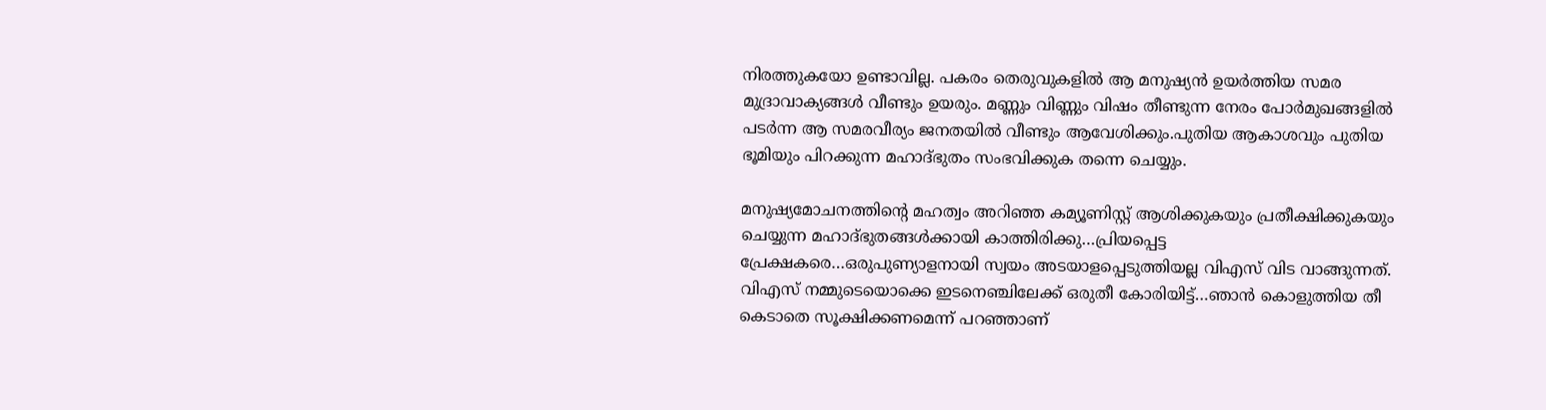നിരത്തുകയോ ഉണ്ടാവില്ല. പകരം തെരുവുകളില്‍ ആ മനുഷ്യന്‍ ഉയര്‍ത്തിയ സമര മുദ്രാവാക്യങ്ങള്‍ വീണ്ടും ഉയരും. മണ്ണും വിണ്ണും വിഷം തീണ്ടുന്ന നേരം പോര്‍മുഖങ്ങളില്‍ പടര്‍ന്ന ആ സമരവീര്യം ജനതയില്‍ വീണ്ടും ആവേശിക്കും.പുതിയ ആകാശവും പുതിയ ഭൂമിയും പിറക്കുന്ന മഹാദ്ഭുതം സംഭവിക്കുക തന്നെ ചെയ്യും.

മനുഷ്യമോചനത്തിന്റെ മഹത്വം അറിഞ്ഞ കമ്യൂണിസ്റ്റ് ആശിക്കുകയും പ്രതീക്ഷിക്കുകയും ചെയ്യുന്ന മഹാദ്ഭുതങ്ങള്‍ക്കായി കാത്തിരിക്കു…പ്രിയപ്പെട്ട പ്രേക്ഷകരെ…ഒരുപുണ്യാളനായി സ്വയം അടയാളപ്പെടുത്തിയല്ല വിഎസ് വിട വാങ്ങുന്നത്. വിഎസ് നമ്മുടെയൊക്കെ ഇടനെഞ്ചിലേക്ക് ഒരുതീ കോരിയിട്ട്…ഞാന്‍ കൊളുത്തിയ തീ കെടാതെ സൂക്ഷിക്കണമെന്ന് പറഞ്ഞാണ്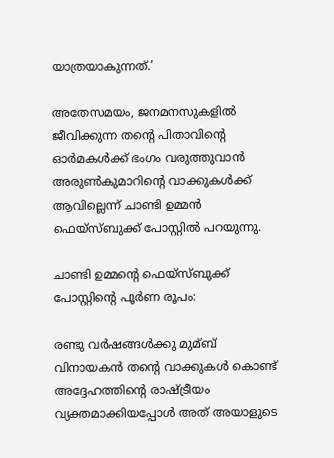യാത്രയാകുന്നത്.’

അതേസമയം, ജനമനസുകളില്‍ ജീവിക്കുന്ന തന്റെ പിതാവിന്റെ ഓര്‍മകള്‍ക്ക് ഭംഗം വരുത്തുവാന്‍ അരുണ്‍കുമാറിന്റെ വാക്കുകള്‍ക്ക് ആവില്ലെന്ന് ചാണ്ടി ഉമ്മന്‍ ഫെയ്സ്ബുക്ക് പോസ്റ്റില്‍ പറയുന്നു.

ചാണ്ടി ഉമ്മന്റെ ഫെയ്സ്ബുക്ക് പോസ്റ്റിന്റെ പൂര്‍ണ രൂപം:

രണ്ടു വര്‍ഷങ്ങള്‍ക്കു മുമ്ബ് വിനായകന്‍ തന്റെ വാക്കുകള്‍ കൊണ്ട് അദ്ദേഹത്തിന്റെ രാഷ്ട്രീയം വ്യക്തമാക്കിയപ്പോള്‍ അത് അയാളുടെ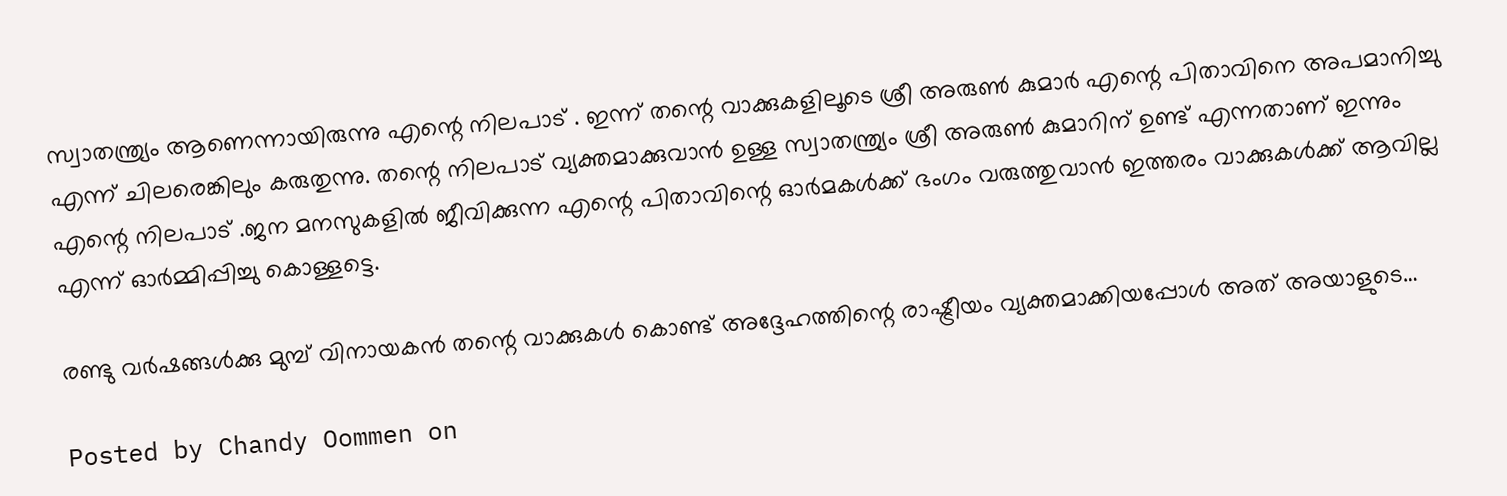സ്വാതന്ത്ര്യം ആണെന്നായിരുന്നു എന്റെ നിലപാട് . ഇന്ന് തന്റെ വാക്കുകളിലൂടെ ശ്രീ അരുണ്‍ കുമാര്‍ എന്റെ പിതാവിനെ അപമാനിച്ചു എന്ന് ചിലരെങ്കിലും കരുതുന്നു. തന്റെ നിലപാട് വ്യക്തമാക്കുവാന്‍ ഉള്ള സ്വാതന്ത്ര്യം ശ്രീ അരുണ്‍ കുമാറിന് ഉണ്ട് എന്നതാണ് ഇന്നും എന്റെ നിലപാട് .ജന മനസുകളില്‍ ജീവിക്കുന്ന എന്റെ പിതാവിന്റെ ഓര്‍മകള്‍ക്ക് ഭംഗം വരുത്തുവാന്‍ ഇത്തരം വാക്കുകള്‍ക്ക് ആവില്ല എന്ന് ഓര്‍മ്മിപ്പിച്ചു കൊള്ളട്ടെ.

രണ്ടു വർഷങ്ങൾക്കു മുമ്പ് വിനായകൻ തന്റെ വാക്കുകൾ കൊണ്ട് അദ്ദേഹത്തിന്റെ രാഷ്ട്രീയം വ്യക്തമാക്കിയപ്പോൾ അത് അയാളുടെ…

Posted by Chandy Oommen on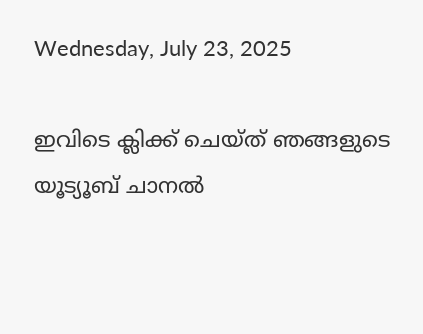Wednesday, July 23, 2025

ഇവിടെ ക്ലിക്ക് ചെയ്ത് ഞങ്ങളുടെ യൂട്യൂബ് ചാനൽ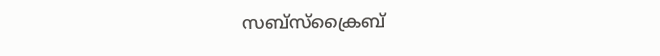സബ്സ്ക്രൈബ്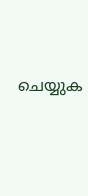ചെയ്യുക